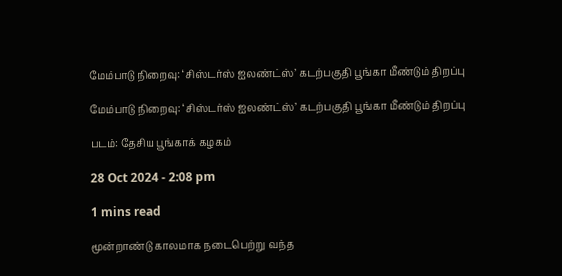மேம்பாடு நிறைவு: ‘சிஸ்டர்ஸ் ஐலண்ட்ஸ்’ கடற்பகுதி பூங்கா மீண்டும் திறப்பு

மேம்பாடு நிறைவு: ‘சிஸ்டர்ஸ் ஐலண்ட்ஸ்’ கடற்பகுதி பூங்கா மீண்டும் திறப்பு

படம்: தேசிய பூங்காக் கழகம்

28 Oct 2024 - 2:08 pm

1 mins read

மூன்றாண்டு காலமாக நடைபெற்று வந்த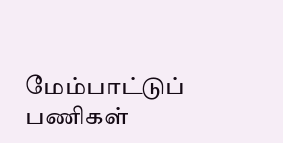மேம்பாட்டுப் பணிகள்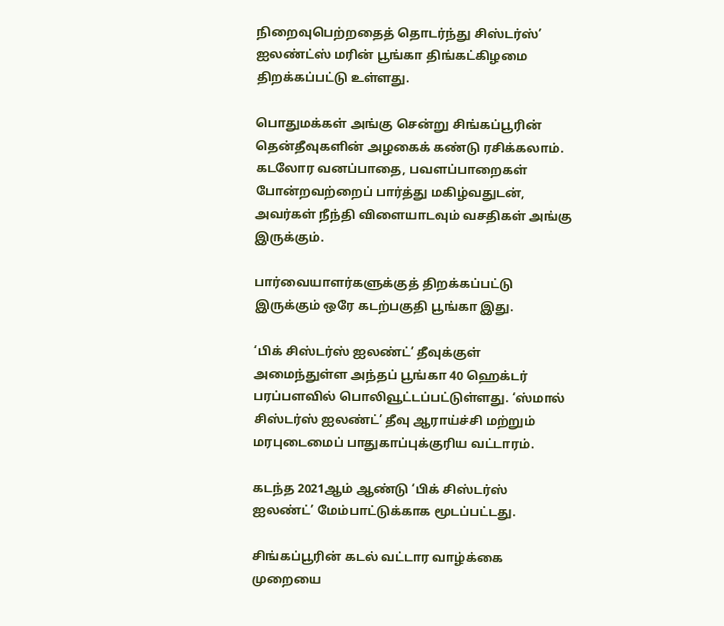நிறைவுபெற்றதைத் தொடர்ந்து சிஸ்டர்ஸ்’ ஐலண்ட்ஸ் மரின் பூங்கா திங்கட்கிழமை திறக்கப்பட்டு உள்ளது.

பொதுமக்கள் அங்கு சென்று சிங்கப்பூரின் தென்தீவுகளின் அழகைக் கண்டு ரசிக்கலாம். கடலோர வனப்பாதை, பவளப்பாறைகள் போன்றவற்றைப் பார்த்து மகிழ்வதுடன், அவர்கள் நீந்தி விளையாடவும் வசதிகள் அங்கு இருக்கும்.

பார்வையாளர்களுக்குத் திறக்கப்பட்டு இருக்கும் ஒரே கடற்பகுதி பூங்கா இது.

‘பிக் சிஸ்டர்ஸ் ஐலண்ட்’ தீவுக்குள் அமைந்துள்ள அந்தப் பூங்கா 40 ஹெக்டர் பரப்பளவில் பொலிவூட்டப்பட்டுள்ளது. ‘ஸ்மால் சிஸ்டர்ஸ் ஐலண்ட்’ தீவு ஆராய்ச்சி மற்றும் மரபுடைமைப் பாதுகாப்புக்குரிய வட்டாரம்.

கடந்த 2021ஆம் ஆண்டு ‘பிக் சிஸ்டர்ஸ் ஐலண்ட்’ மேம்பாட்டுக்காக மூடப்பட்டது.

சிங்கப்பூரின் கடல் வட்டார வாழ்க்கை முறையை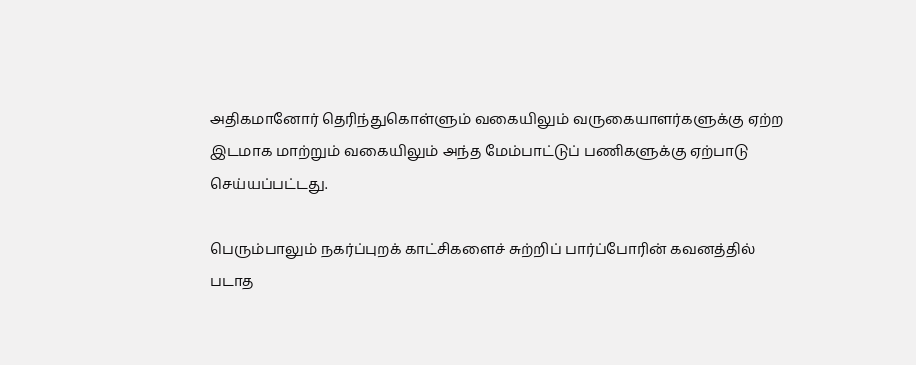அதிகமானோர் தெரிந்துகொள்ளும் வகையிலும் வருகையாளர்களுக்கு ஏற்ற இடமாக மாற்றும் வகையிலும் அந்த மேம்பாட்டுப் பணிகளுக்கு ஏற்பாடு செய்யப்பட்டது.

பெரும்பாலும் நகர்ப்புறக் காட்சிகளைச் சுற்றிப் பார்ப்போரின் கவனத்தில் படாத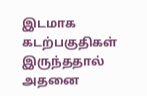இடமாக கடற்பகுதிகள் இருந்ததால் அதனை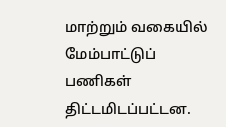மாற்றும் வகையில் மேம்பாட்டுப் பணிகள் திட்டமிடப்பட்டன.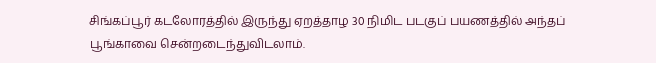சிங்கப்பூர் கடலோரத்தில் இருந்து ஏறத்தாழ 30 நிமிட படகுப் பயணத்தில் அந்தப் பூங்காவை சென்றடைந்துவிடலாம்.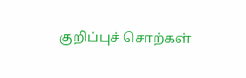குறிப்புச் சொற்கள்